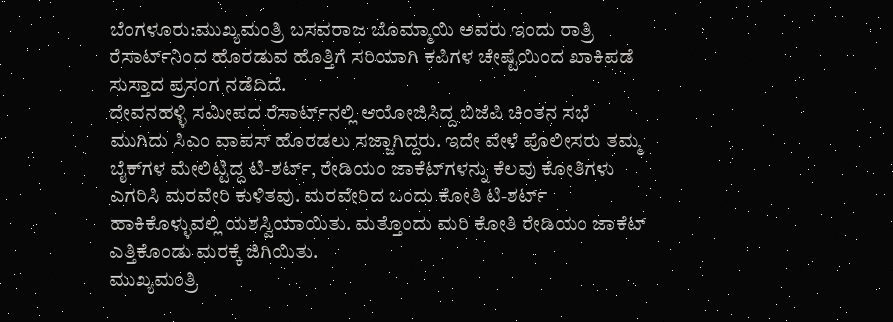ಬೆಂಗಳೂರು:ಮುಖ್ಯಮಂತ್ರಿ ಬಸವರಾಜ ಬೊಮ್ಮಾಯಿ ಅವರು ಇಂದು ರಾತ್ರಿ ರೆಸಾರ್ಟ್‌ನಿಂದ ಹೊರಡುವ ಹೊತ್ತಿಗೆ ಸರಿಯಾಗಿ ಕಪಿಗಳ ಚೇಷ್ಟೆಯಿಂದ ಖಾಕಿಪಡೆ ಸುಸ್ತಾದ ಪ್ರಸಂಗ ನಡೆದಿದೆ.
ದೇವನಹಳ್ಳಿ ಸಮೀಪದ ರೆಸಾರ್ಟ್‌ನಲ್ಲಿ ಆಯೋಜಿಸಿದ್ದ ಬಿಜೆಪಿ ಚಿಂತನ ಸಭೆ ಮುಗಿದು ಸಿಎಂ ವಾಪಸ್‌ ಹೊರಡಲು ಸಜ್ಜಾಗಿದ್ದರು. ಇದೇ ವೇಳೆ ಪೊಲೀಸರು ತಮ್ಮ ಬೈಕ್‌ಗಳ ಮೇಲಿಟ್ಟಿದ್ದ ಟಿ-ಶರ್ಟ್, ರೇಡಿಯಂ ಜಾಕೆಟ್‌ಗಳನ್ನು ಕೆಲವು ಕೋತಿಗಳು ಎಗರಿಸಿ ಮರವೇರಿ ಕುಳಿತವು. ಮರವೇರಿದ ಒಂದು ಕೋತಿ ಟಿ-ಶರ್ಟ್ ಹಾಕಿಕೊಳ್ಳುವಲ್ಲಿ ಯಶಸ್ವಿಯಾಯಿತು. ಮತ್ತೊಂದು ಮರಿ ಕೋತಿ ರೇಡಿಯಂ ಜಾಕೆಟ್ ಎತ್ತಿಕೊಂಡು ಮರಕ್ಕೆ ಜಿಗಿಯಿತು.
ಮುಖ್ಯಮಂತ್ರಿ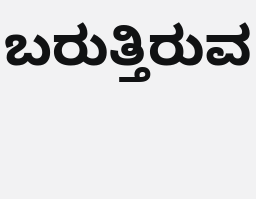ಬರುತ್ತಿರುವ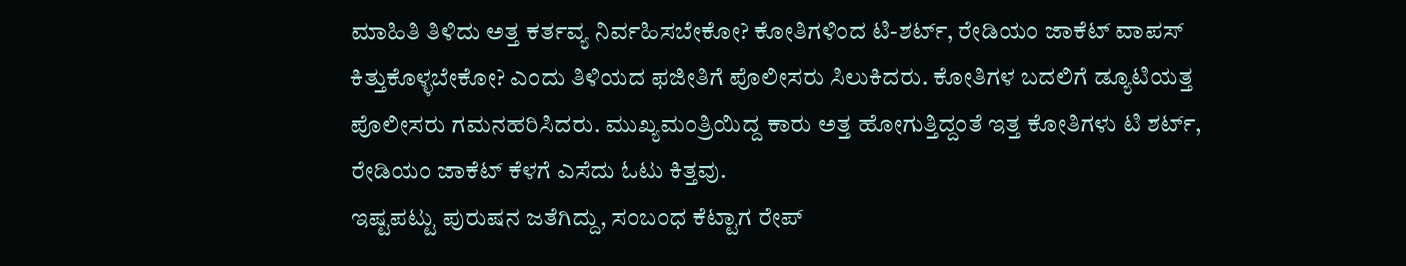ಮಾಹಿತಿ ತಿಳಿದು ಅತ್ತ ಕರ್ತವ್ಯ ನಿರ್ವಹಿಸಬೇಕೋ? ಕೋತಿಗಳಿಂದ ಟಿ-ಶರ್ಟ್, ರೇಡಿಯಂ ಜಾಕೆಟ್ ವಾಪಸ್ ಕಿತ್ತುಕೊಳ್ಳಬೇಕೋ? ಎಂದು ತಿಳಿಯದ ಫಜೀತಿಗೆ ಪೊಲೀಸರು ಸಿಲುಕಿದರು. ಕೋತಿಗಳ ಬದಲಿಗೆ ಡ್ಯೂಟಿಯತ್ತ ಪೊಲೀಸರು ಗಮನಹರಿಸಿದರು. ಮುಖ್ಯಮಂತ್ರಿಯಿದ್ದ ಕಾರು ಅತ್ತ ಹೋಗುತ್ತಿದ್ದಂತೆ ಇತ್ತ ಕೋತಿಗಳು ಟಿ ಶರ್ಟ್, ರೇಡಿಯಂ ಜಾಕೆಟ್ ಕೆಳಗೆ ಎಸೆದು ಓಟು ಕಿತ್ತವು.
ಇಷ್ಟಪಟ್ಟು ಪುರುಷನ ಜತೆಗಿದ್ದು, ಸಂಬಂಧ ಕೆಟ್ಟಾಗ ರೇಪ್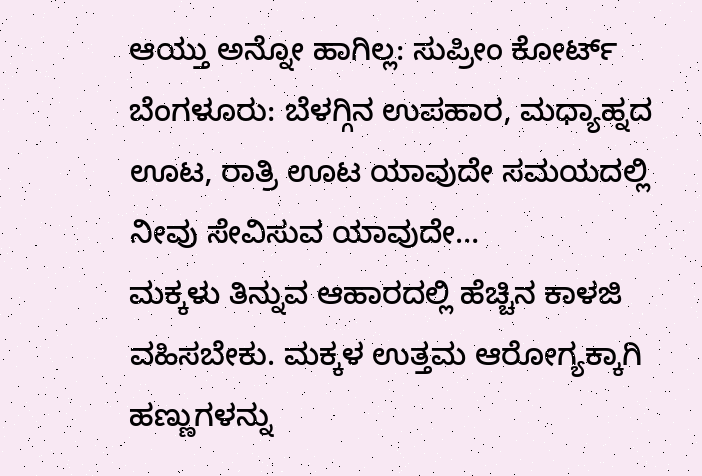ಆಯ್ತು ಅನ್ನೋ ಹಾಗಿಲ್ಲ: ಸುಪ್ರೀಂ ಕೋರ್ಟ್
ಬೆಂಗಳೂರು: ಬೆಳಗ್ಗಿನ ಉಪಹಾರ, ಮಧ್ಯಾಹ್ನದ ಊಟ, ರಾತ್ರಿ ಊಟ ಯಾವುದೇ ಸಮಯದಲ್ಲಿ ನೀವು ಸೇವಿಸುವ ಯಾವುದೇ…
ಮಕ್ಕಳು ತಿನ್ನುವ ಆಹಾರದಲ್ಲಿ ಹೆಚ್ಚಿನ ಕಾಳಜಿ ವಹಿಸಬೇಕು. ಮಕ್ಕಳ ಉತ್ತಮ ಆರೋಗ್ಯಕ್ಕಾಗಿ ಹಣ್ಣುಗಳನ್ನು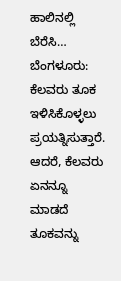ಹಾಲಿನಲ್ಲಿ ಬೆರೆಸಿ…
ಬೆಂಗಳೂರು: ಕೆಲವರು ತೂಕ ಇಳಿಸಿಕೊಳ್ಳಲು ಪ್ರಯತ್ನಿಸುತ್ತಾರೆ. ಆದರೆ, ಕೆಲವರು ಏನನ್ನೂ ಮಾಡದೆ ತೂಕವನ್ನು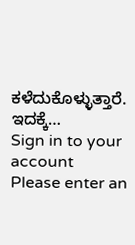ಕಳೆದುಕೊಳ್ಳುತ್ತಾರೆ. ಇದಕ್ಕೆ…
Sign in to your account
Please enter an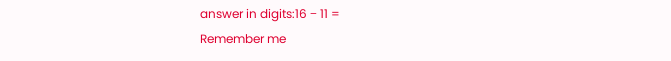answer in digits:16 − 11 =
Remember me